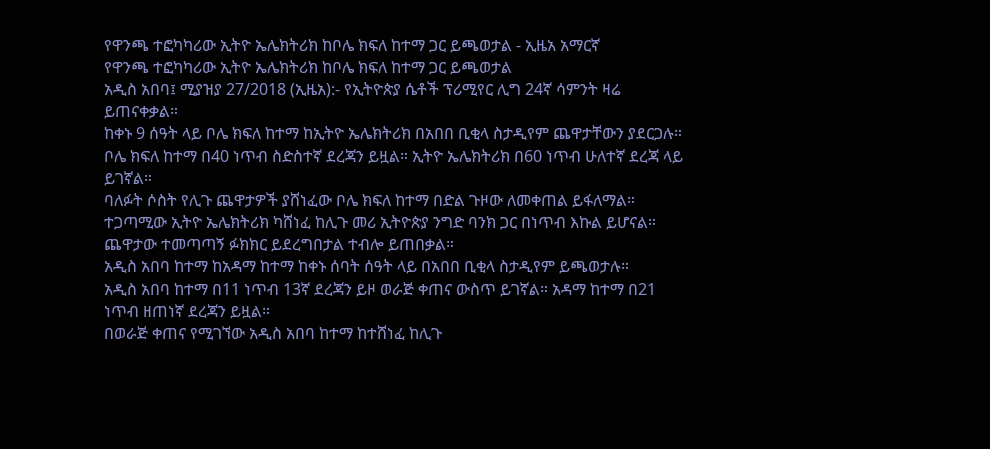የዋንጫ ተፎካካሪው ኢትዮ ኤሌክትሪክ ከቦሌ ክፍለ ከተማ ጋር ይጫወታል - ኢዜአ አማርኛ
የዋንጫ ተፎካካሪው ኢትዮ ኤሌክትሪክ ከቦሌ ክፍለ ከተማ ጋር ይጫወታል
አዲስ አበባ፤ ሚያዝያ 27/2018 (ኢዜአ):- የኢትዮጵያ ሴቶች ፕሪሚየር ሊግ 24ኛ ሳምንት ዛሬ ይጠናቀቃል።
ከቀኑ 9 ሰዓት ላይ ቦሌ ክፍለ ከተማ ከኢትዮ ኤሌክትሪክ በአበበ ቢቂላ ስታዲየም ጨዋታቸውን ያደርጋሉ።
ቦሌ ክፍለ ከተማ በ40 ነጥብ ስድስተኛ ደረጃን ይዟል። ኢትዮ ኤሌክትሪክ በ60 ነጥብ ሁለተኛ ደረጃ ላይ ይገኛል።
ባለፉት ሶስት የሊጉ ጨዋታዎች ያሸነፈው ቦሌ ክፍለ ከተማ በድል ጉዞው ለመቀጠል ይፋለማል።
ተጋጣሚው ኢትዮ ኤሌክትሪክ ካሸነፈ ከሊጉ መሪ ኢትዮጵያ ንግድ ባንክ ጋር በነጥብ እኩል ይሆናል።
ጨዋታው ተመጣጣኝ ፉክክር ይደረግበታል ተብሎ ይጠበቃል።
አዲስ አበባ ከተማ ከአዳማ ከተማ ከቀኑ ሰባት ሰዓት ላይ በአበበ ቢቂላ ስታዲየም ይጫወታሉ።
አዲስ አበባ ከተማ በ11 ነጥብ 13ኛ ደረጃን ይዞ ወራጅ ቀጠና ውስጥ ይገኛል። አዳማ ከተማ በ21 ነጥብ ዘጠነኛ ደረጃን ይዟል።
በወራጅ ቀጠና የሚገኘው አዲስ አበባ ከተማ ከተሸነፈ ከሊጉ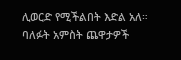ሊወርድ የሚችልበት እድል አለ።
ባለፉት አምስት ጨዋታዎች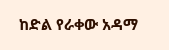ከድል የራቀው አዳማ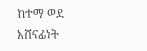ከተማ ወደ አሸናፊነት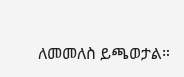ለመመለስ ይጫወታል።